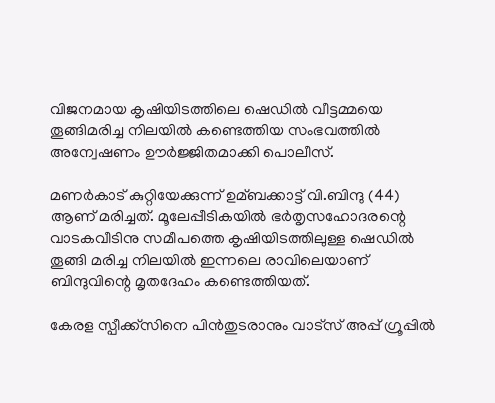വിജനമായ കൃഷിയിടത്തിലെ ഷെഡില്‍ വീട്ടമ്മയെ തൂങ്ങിമരിച്ച നിലയില്‍ കണ്ടെത്തിയ സംഭവത്തില്‍ അന്വേഷണം ഊർജ്ജിതമാക്കി പൊലീസ്.

മണർകാട് കുറ്റിയേക്കുന്ന് ഉമ്ബക്കാട്ട് വി.ബിന്ദു (44) ആണ് മരിച്ചത്. മൂലേപ്പീടികയില്‍ ഭർതൃസഹോദരന്റെ വാടകവീടിനു സമീപത്തെ കൃഷിയിടത്തിലുള്ള ഷെഡില്‍ തൂങ്ങി മരിച്ച നിലയില്‍ ഇന്നലെ രാവിലെയാണ് ബിന്ദുവിന്റെ മൃതദേഹം കണ്ടെത്തിയത്.

കേരള സ്പീക്ക്സിനെ പിൻതുടരാനും വാട്സ് അപ്പ് ഗ്രൂപ്പിൽ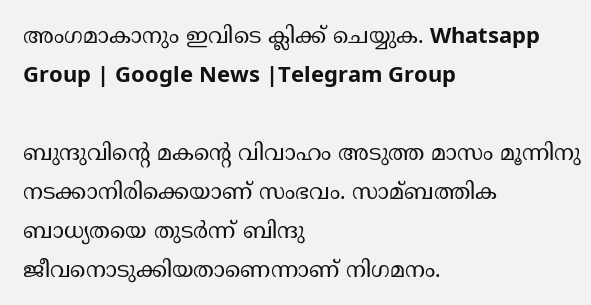അംഗമാകാനും ഇവിടെ ക്ലിക്ക് ചെയ്യുക. Whatsapp Group | Google News |Telegram Group

ബുന്ദുവിന്റെ മകന്റെ വിവാഹം അടുത്ത മാസം മൂന്നിനു നടക്കാനിരിക്കെയാണ് സംഭവം. സാമ്ബത്തിക ബാധ്യതയെ തുടർന്ന് ബിന്ദു ജീവനൊടുക്കിയതാണെന്നാണ് നിഗമനം.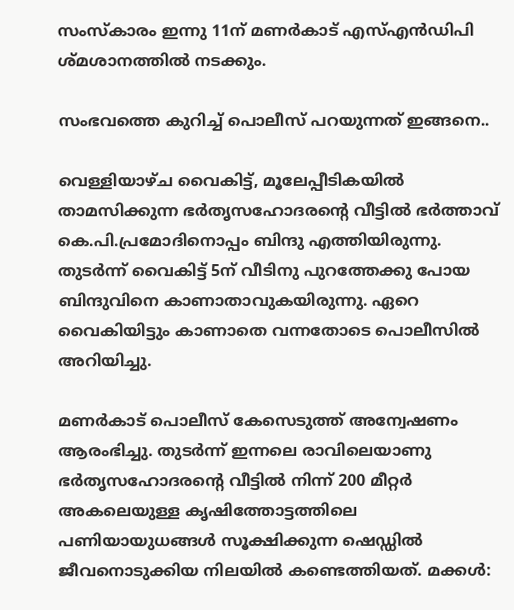സംസ്കാരം ഇന്നു 11ന് മണർകാട് എസ്‌എൻഡിപി ശ്മശാനത്തില്‍ നടക്കും.

സംഭവത്തെ കുറിച്ച്‌ പൊലീസ് പറയുന്നത് ഇങ്ങനെ..

വെള്ളിയാഴ്ച വൈകിട്ട്, മൂലേപ്പീടികയില്‍ താമസിക്കുന്ന ഭർതൃസഹോദരന്റെ വീട്ടില്‍ ഭർത്താവ് കെ.പി.പ്രമോദിനൊപ്പം ബിന്ദു എത്തിയിരുന്നു. തുടർന്ന് വൈകിട്ട് 5ന് വീടിനു പുറത്തേക്കു പോയ ബിന്ദുവിനെ കാണാതാവുകയിരുന്നു. ഏറെ വൈകിയിട്ടും കാണാതെ വന്നതോടെ പൊലീസില്‍ അറിയിച്ചു.

മണർകാട് പൊലീസ് കേസെടുത്ത് അന്വേഷണം ആരംഭിച്ചു. തുടർന്ന് ഇന്നലെ രാവിലെയാണു ഭർതൃസഹോദരന്റെ വീട്ടില്‍ നിന്ന് 200 മീറ്റർ അകലെയുള്ള കൃഷിത്തോട്ടത്തിലെ പണിയായുധങ്ങള്‍ സൂക്ഷിക്കുന്ന ഷെഡ്ഡില്‍ ജീവനൊടുക്കിയ നിലയില്‍ കണ്ടെത്തിയത്. മക്കള്‍: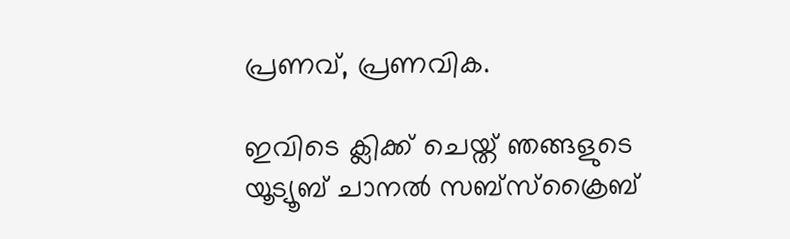പ്രണവ്, പ്രണവിക.

ഇവിടെ ക്ലിക്ക് ചെയ്ത് ഞങ്ങളുടെ യൂട്യൂബ് ചാനൽ സബ്സ്ക്രൈബ്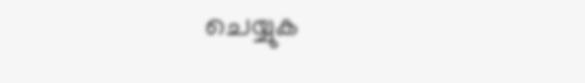ചെയ്യുക